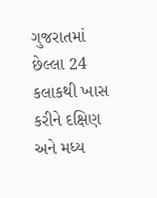ગુજરાતમાં છેલ્લા 24 કલાકથી ખાસ કરીને દક્ષિણ અને મધ્ય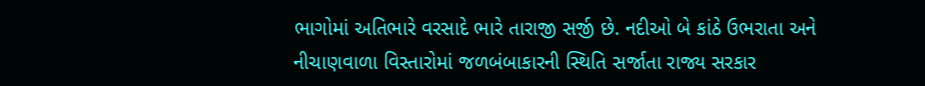ભાગોમાં અતિભારે વરસાદે ભારે તારાજી સર્જી છે. નદીઓ બે કાંઠે ઉભરાતા અને નીચાણવાળા વિસ્તારોમાં જળબંબાકારની સ્થિતિ સર્જાતા રાજ્ય સરકાર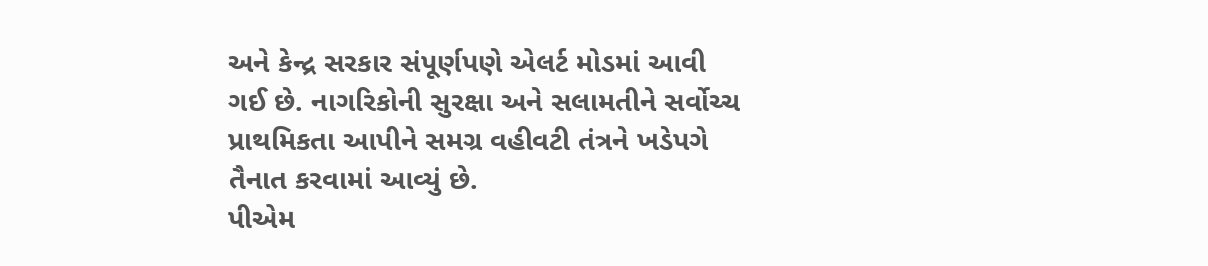અને કેન્દ્ર સરકાર સંપૂર્ણપણે એલર્ટ મોડમાં આવી ગઈ છે. નાગરિકોની સુરક્ષા અને સલામતીને સર્વોચ્ચ પ્રાથમિકતા આપીને સમગ્ર વહીવટી તંત્રને ખડેપગે તૈનાત કરવામાં આવ્યું છે.
પીએમ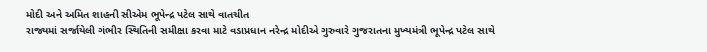મોદી અને અમિત શાહની સીએમ ભૂપેન્દ્ર પટેલ સાથે વાતચીત
રાજ્યમાં સર્જાયેલી ગંભીર સ્થિતિની સમીક્ષા કરવા માટે વડાપ્રધાન નરેન્દ્ર મોદીએ ગુરુવારે ગુજરાતના મુખ્યમંત્રી ભૂપેન્દ્ર પટેલ સાથે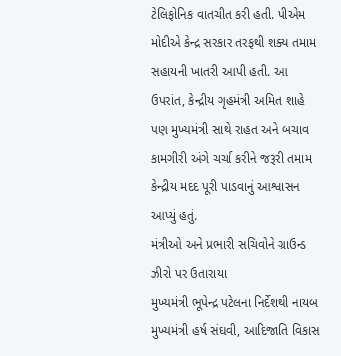ટેલિફોનિક વાતચીત કરી હતી. પીએમ મોદીએ કેન્દ્ર સરકાર તરફથી શક્ય તમામ સહાયની ખાતરી આપી હતી. આ ઉપરાંત, કેન્દ્રીય ગૃહમંત્રી અમિત શાહે પણ મુખ્યમંત્રી સાથે રાહત અને બચાવ કામગીરી અંગે ચર્ચા કરીને જરૂરી તમામ કેન્દ્રીય મદદ પૂરી પાડવાનું આશ્વાસન આપ્યું હતું.
મંત્રીઓ અને પ્રભારી સચિવોને ગ્રાઉન્ડ ઝીરો પર ઉતારાયા
મુખ્યમંત્રી ભૂપેન્દ્ર પટેલના નિર્દેશથી નાયબ મુખ્યમંત્રી હર્ષ સંઘવી, આદિજાતિ વિકાસ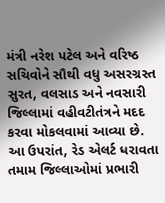મંત્રી નરેશ પટેલ અને વરિષ્ઠ સચિવોને સૌથી વધુ અસરગ્રસ્ત સુરત, વલસાડ અને નવસારી જિલ્લામાં વહીવટીતંત્રને મદદ કરવા મોકલવામાં આવ્યા છે. આ ઉપરાંત, રેડ એલર્ટ ધરાવતા તમામ જિલ્લાઓમાં પ્રભારી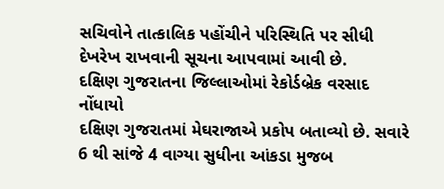સચિવોને તાત્કાલિક પહોંચીને પરિસ્થિતિ પર સીધી દેખરેખ રાખવાની સૂચના આપવામાં આવી છે.
દક્ષિણ ગુજરાતના જિલ્લાઓમાં રેકોર્ડબ્રેક વરસાદ નોંધાયો
દક્ષિણ ગુજરાતમાં મેઘરાજાએ પ્રકોપ બતાવ્યો છે. સવારે 6 થી સાંજે 4 વાગ્યા સુધીના આંકડા મુજબ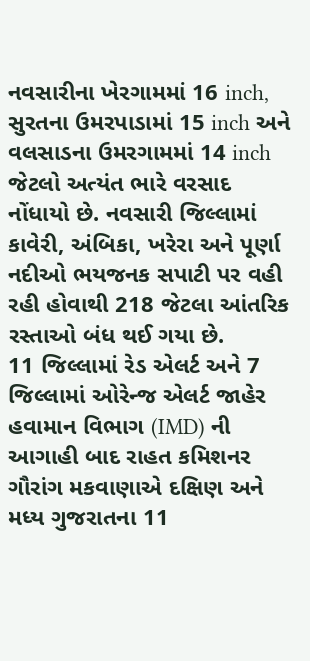નવસારીના ખેરગામમાં 16 inch, સુરતના ઉમરપાડામાં 15 inch અને વલસાડના ઉમરગામમાં 14 inch જેટલો અત્યંત ભારે વરસાદ નોંધાયો છે. નવસારી જિલ્લામાં કાવેરી, અંબિકા, ખરેરા અને પૂર્ણા નદીઓ ભયજનક સપાટી પર વહી રહી હોવાથી 218 જેટલા આંતરિક રસ્તાઓ બંધ થઈ ગયા છે.
11 જિલ્લામાં રેડ એલર્ટ અને 7 જિલ્લામાં ઓરેન્જ એલર્ટ જાહેર
હવામાન વિભાગ (IMD) ની આગાહી બાદ રાહત કમિશનર ગૌરાંગ મકવાણાએ દક્ષિણ અને મધ્ય ગુજરાતના 11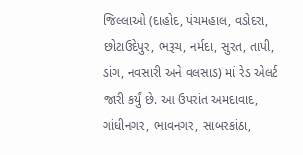જિલ્લાઓ (દાહોદ, પંચમહાલ, વડોદરા, છોટાઉદેપુર, ભરૂચ, નર્મદા, સુરત, તાપી, ડાંગ, નવસારી અને વલસાડ) માં રેડ એલર્ટ જારી કર્યું છે. આ ઉપરાંત અમદાવાદ, ગાંધીનગર, ભાવનગર, સાબરકાંઠા,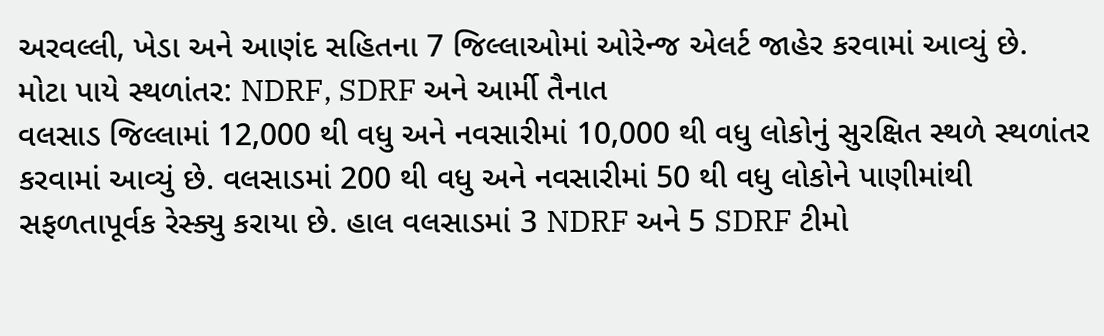અરવલ્લી, ખેડા અને આણંદ સહિતના 7 જિલ્લાઓમાં ઓરેન્જ એલર્ટ જાહેર કરવામાં આવ્યું છે.
મોટા પાયે સ્થળાંતર: NDRF, SDRF અને આર્મી તૈનાત
વલસાડ જિલ્લામાં 12,000 થી વધુ અને નવસારીમાં 10,000 થી વધુ લોકોનું સુરક્ષિત સ્થળે સ્થળાંતર કરવામાં આવ્યું છે. વલસાડમાં 200 થી વધુ અને નવસારીમાં 50 થી વધુ લોકોને પાણીમાંથી સફળતાપૂર્વક રેસ્ક્યુ કરાયા છે. હાલ વલસાડમાં 3 NDRF અને 5 SDRF ટીમો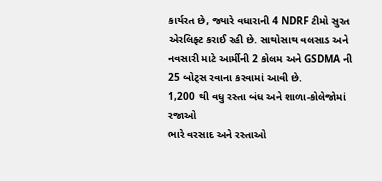કાર્યરત છે, જ્યારે વધારાની 4 NDRF ટીમો સુરત એરલિફ્ટ કરાઈ રહી છે. સાથોસાથ વલસાડ અને નવસારી માટે આર્મીની 2 કોલમ અને GSDMA ની 25 બોટ્સ રવાના કરવામાં આવી છે.
1,200 થી વધુ રસ્તા બંધ અને શાળા-કોલેજોમાં રજાઓ
ભારે વરસાદ અને રસ્તાઓ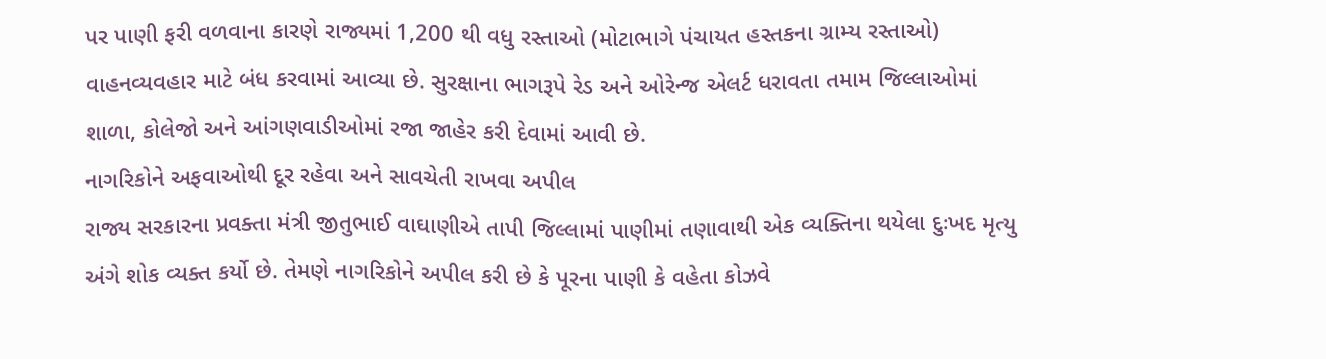પર પાણી ફરી વળવાના કારણે રાજ્યમાં 1,200 થી વધુ રસ્તાઓ (મોટાભાગે પંચાયત હસ્તકના ગ્રામ્ય રસ્તાઓ) વાહનવ્યવહાર માટે બંધ કરવામાં આવ્યા છે. સુરક્ષાના ભાગરૂપે રેડ અને ઓરેન્જ એલર્ટ ધરાવતા તમામ જિલ્લાઓમાં શાળા, કોલેજો અને આંગણવાડીઓમાં રજા જાહેર કરી દેવામાં આવી છે.
નાગરિકોને અફવાઓથી દૂર રહેવા અને સાવચેતી રાખવા અપીલ
રાજ્ય સરકારના પ્રવક્તા મંત્રી જીતુભાઈ વાઘાણીએ તાપી જિલ્લામાં પાણીમાં તણાવાથી એક વ્યક્તિના થયેલા દુઃખદ મૃત્યુ અંગે શોક વ્યક્ત કર્યો છે. તેમણે નાગરિકોને અપીલ કરી છે કે પૂરના પાણી કે વહેતા કોઝવે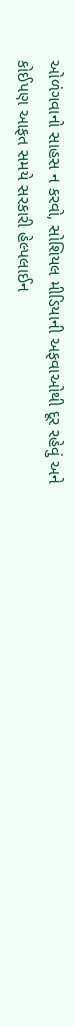ઓળંગવાનો સાહસ ન કરવો, સોશિયલ મીડિયાની અફવાઓથી દૂર રહેવું અને કોઈપણ આફત સમયે સરકારી હેલ્પલાઈન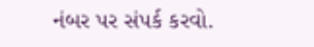નંબર પર સંપર્ક કરવો.